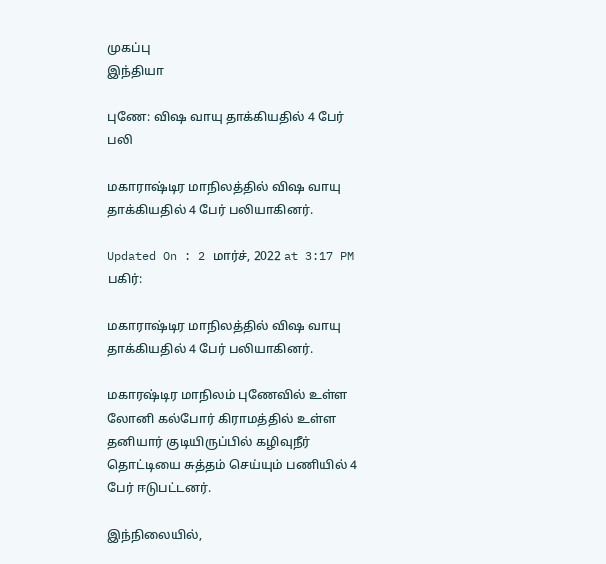முகப்பு
இந்தியா

புணே: விஷ வாயு தாக்கியதில் 4 பேர் பலி

மகாராஷ்டிர மாநிலத்தில் விஷ வாயு தாக்கியதில் 4 பேர் பலியாகினர்.

Updated On : 2 மார்ச், 2022 at 3:17 PM
பகிர்:

மகாராஷ்டிர மாநிலத்தில் விஷ வாயு தாக்கியதில் 4 பேர் பலியாகினர்.

மகாரஷ்டிர மாநிலம் புணேவில் உள்ள லோனி கல்போர் கிராமத்தில் உள்ள தனியார் குடியிருப்பில் கழிவுநீர் தொட்டியை சுத்தம் செய்யும் பணியில் 4 பேர் ஈடுபட்டனர்.

இந்நிலையில்,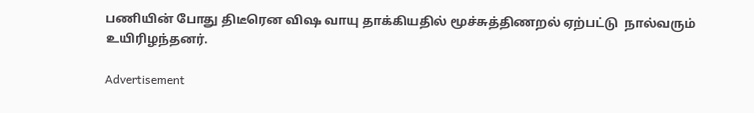பணியின் போது திடீரென விஷ வாயு தாக்கியதில் மூச்சுத்திணறல் ஏற்பட்டு  நால்வரும் உயிரிழந்தனர்.

Advertisement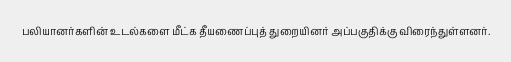பலியானர்களின் உடல்களை மீட்க தீயணைப்புத் துறையினர் அப்பகுதிக்கு விரைந்துள்ளனர்.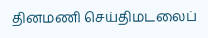தினமணி செய்திமடலைப்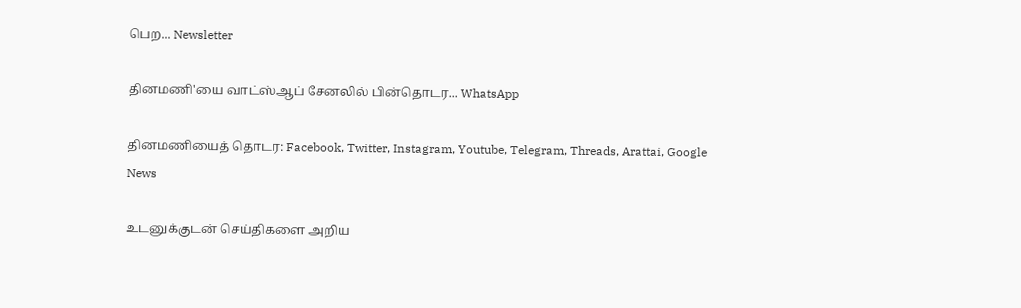பெற... Newsletter

தினமணி'யை வாட்ஸ்ஆப் சேனலில் பின்தொடர... WhatsApp

தினமணியைத் தொடர: Facebook, Twitter, Instagram, Youtube, Telegram, Threads, Arattai, Google News

உடனுக்குடன் செய்திகளை அறிய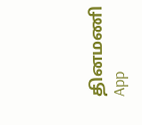தினமணி App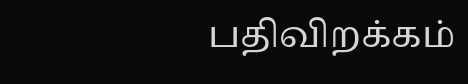பதிவிறக்கம்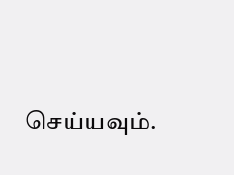செய்யவும்.